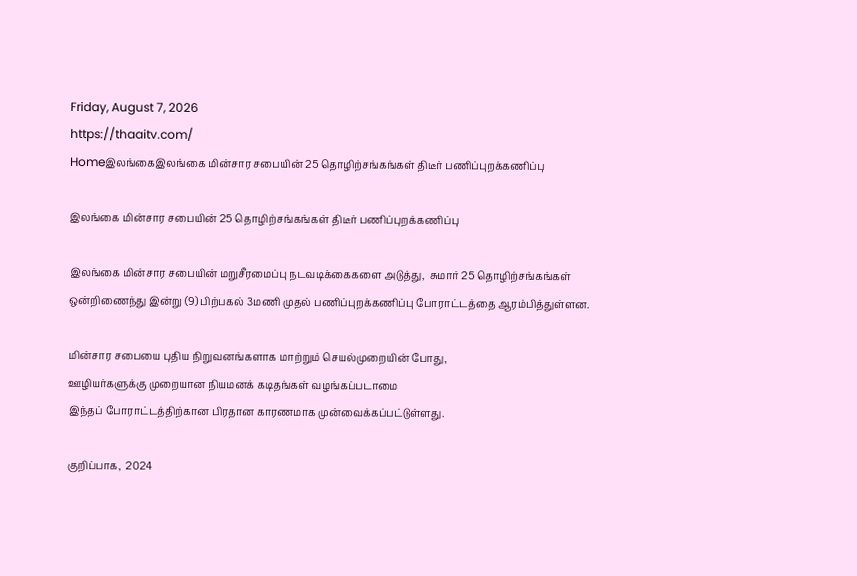Friday, August 7, 2026
https://thaaitv.com/
Homeஇலங்கைஇலங்கை மின்சார சபையின் 25 தொழிற்சங்கங்கள் திடீர் பணிப்புறக்கணிப்பு

இலங்கை மின்சார சபையின் 25 தொழிற்சங்கங்கள் திடீர் பணிப்புறக்கணிப்பு

இலங்கை மின்சார சபையின் மறுசீரமைப்பு நடவடிக்கைகளை அடுத்து,  சுமார் 25 தொழிற்சங்கங்கள் ஒன்றிணைந்து இன்று (9) பிற்பகல் 3மணி முதல் பணிப்புறக்கணிப்பு போராட்டத்தை ஆரம்பித்துள்ளன.

மின்சார சபையை புதிய நிறுவனங்களாக மாற்றும் செயல்முறையின் போது,
ஊழியர்களுக்கு முறையான நியமனக் கடிதங்கள் வழங்கப்படாமை
இந்தப் போராட்டத்திற்கான பிரதான காரணமாக முன்வைக்கப்பட்டுள்ளது.

குறிப்பாக,  2024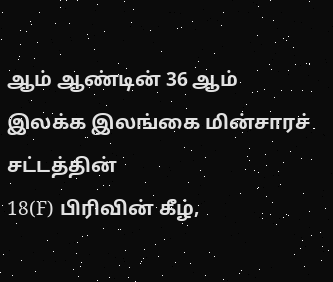ஆம் ஆண்டின் 36 ஆம் இலக்க இலங்கை மின்சாரச் சட்டத்தின்
18(F) பிரிவின் கீழ்,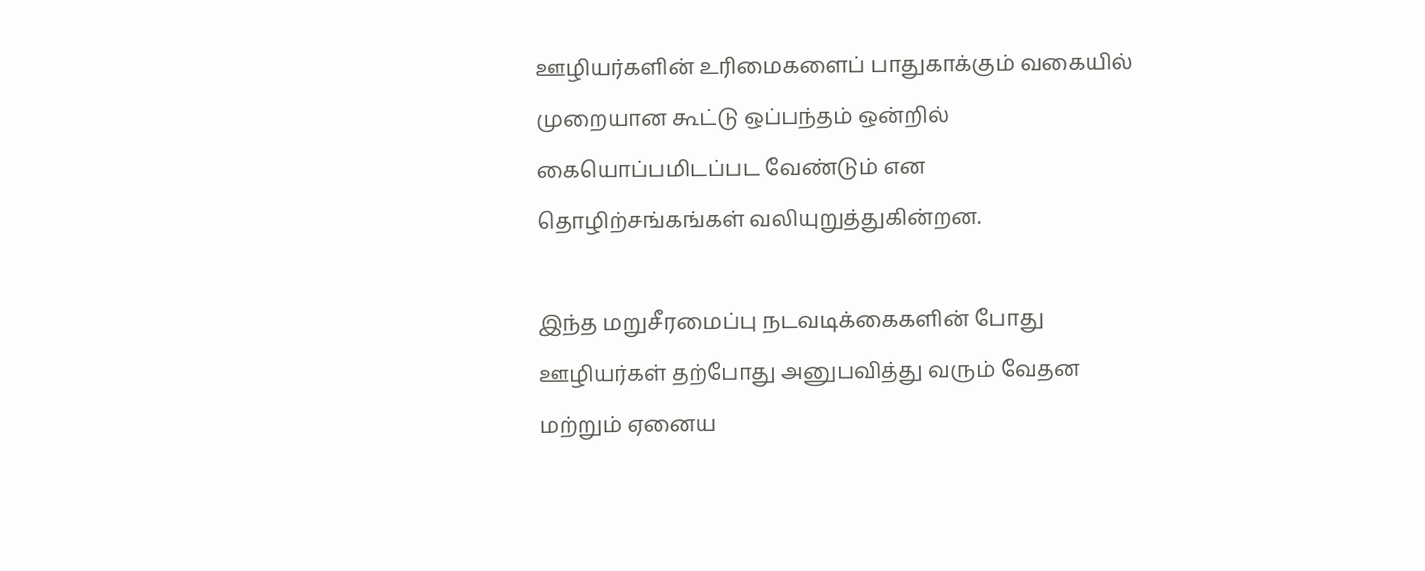ஊழியர்களின் உரிமைகளைப் பாதுகாக்கும் வகையில்
முறையான கூட்டு ஒப்பந்தம் ஒன்றில் கையொப்பமிடப்பட வேண்டும் என
தொழிற்சங்கங்கள் வலியுறுத்துகின்றன.

இந்த மறுசீரமைப்பு நடவடிக்கைகளின் போது ஊழியர்கள் தற்போது அனுபவித்து வரும் வேதன மற்றும் ஏனைய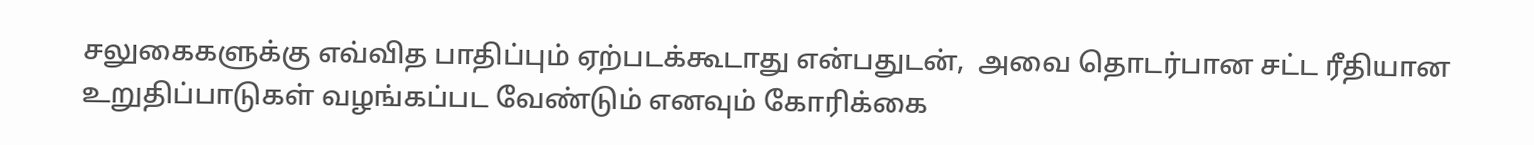சலுகைகளுக்கு எவ்வித பாதிப்பும் ஏற்படக்கூடாது என்பதுடன்,  அவை தொடர்பான சட்ட ரீதியான உறுதிப்பாடுகள் வழங்கப்பட வேண்டும் எனவும் கோரிக்கை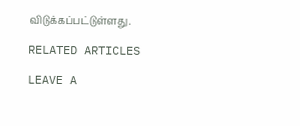விடுக்கப்பட்டுள்ளது.

RELATED ARTICLES

LEAVE A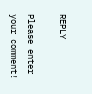REPLY

Please enter your comment!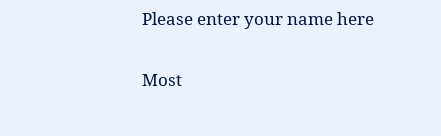Please enter your name here

Most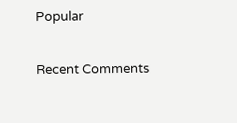Popular

Recent Comments